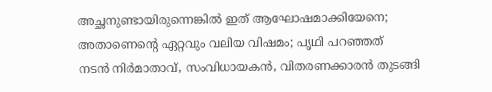അച്ഛനുണ്ടായിരുന്നെങ്കിൽ ഇത് ആഘോഷമാക്കിയേനെ; അതാണെന്റെ ഏറ്റവും വലിയ വിഷമം; പൃഥി പറഞ്ഞത്
നടൻ നിർമാതാവ്, സംവിധായകൻ, വിതരണക്കാരൻ തുടങ്ങി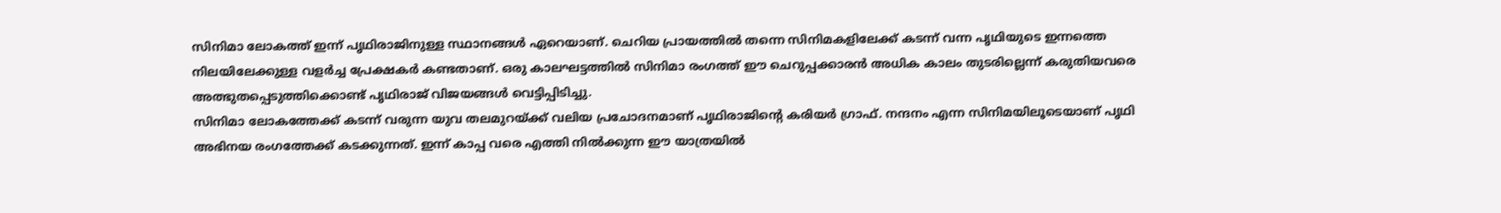സിനിമാ ലോകത്ത് ഇന്ന് പൃഥിരാജിനുള്ള സ്ഥാനങ്ങൾ ഏറെയാണ്. ചെറിയ പ്രായത്തിൽ തന്നെ സിനിമകളിലേക്ക് കടന്ന് വന്ന പൃഥിയുടെ ഇന്നത്തെ നിലയിലേക്കുള്ള വളർച്ച പ്രേക്ഷകർ കണ്ടതാണ്. ഒരു കാലഘട്ടത്തിൽ സിനിമാ രംഗത്ത് ഈ ചെറുപ്പക്കാരൻ അധിക കാലം തുടരില്ലെന്ന് കരുതിയവരെ അത്ഭുതപ്പെടുത്തിക്കൊണ്ട് പൃഥിരാജ് വിജയങ്ങൾ വെട്ടിപ്പിടിച്ചു.
സിനിമാ ലോകത്തേക്ക് കടന്ന് വരുന്ന യുവ തലമുറയ്ക്ക് വലിയ പ്രചോദനമാണ് പൃഥിരാജിന്റെ കരിയർ ഗ്രാഫ്. നന്ദനം എന്ന സിനിമയിലൂടെയാണ് പൃഥി അഭിനയ രംഗത്തേക്ക് കടക്കുന്നത്. ഇന്ന് കാപ്പ വരെ എത്തി നിൽക്കുന്ന ഈ യാത്രയിൽ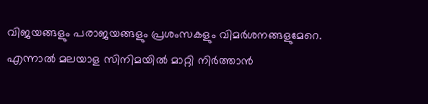വിജയങ്ങളും പരാജയങ്ങളും പ്രശംസകളും വിമർശനങ്ങളുമേറെ.
എന്നാൽ മലയാള സിനിമയിൽ മാറ്റി നിർത്താൻ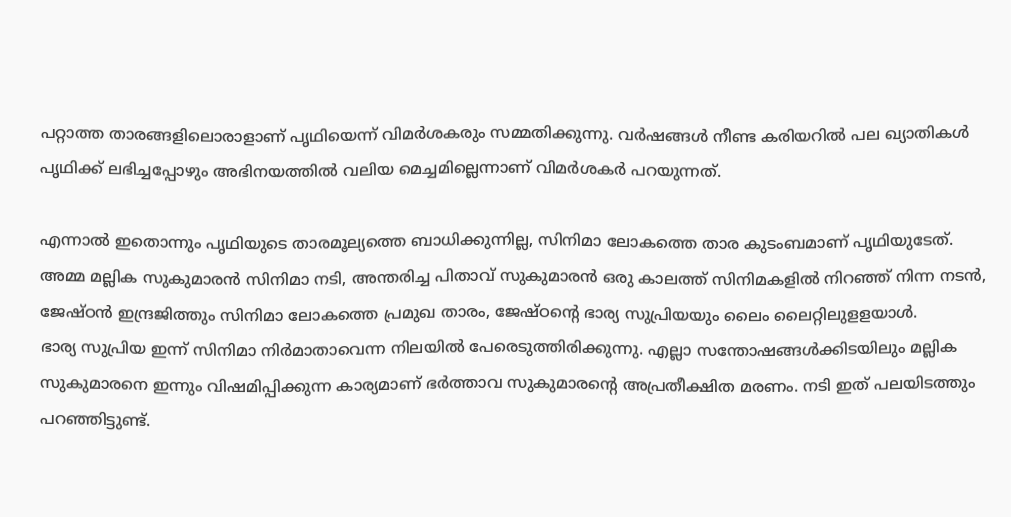പറ്റാത്ത താരങ്ങളിലൊരാളാണ് പൃഥിയെന്ന് വിമർശകരും സമ്മതിക്കുന്നു. വർഷങ്ങൾ നീണ്ട കരിയറിൽ പല ഖ്യാതികൾ പൃഥിക്ക് ലഭിച്ചപ്പോഴും അഭിനയത്തിൽ വലിയ മെച്ചമില്ലെന്നാണ് വിമർശകർ പറയുന്നത്.

എന്നാൽ ഇതൊന്നും പൃഥിയുടെ താരമൂല്യത്തെ ബാധിക്കുന്നില്ല, സിനിമാ ലോകത്തെ താര കുടംബമാണ് പൃഥിയുടേത്. അമ്മ മല്ലിക സുകുമാരൻ സിനിമാ നടി, അന്തരിച്ച പിതാവ് സുകുമാരൻ ഒരു കാലത്ത് സിനിമകളിൽ നിറഞ്ഞ് നിന്ന നടൻ, ജേഷ്ഠൻ ഇന്ദ്രജിത്തും സിനിമാ ലോകത്തെ പ്രമുഖ താരം, ജേഷ്ഠന്റെ ഭാര്യ സുപ്രിയയും ലൈം ലൈറ്റിലുളളയാൾ.
ഭാര്യ സുപ്രിയ ഇന്ന് സിനിമാ നിർമാതാവെന്ന നിലയിൽ പേരെടുത്തിരിക്കുന്നു. എല്ലാ സന്തോഷങ്ങൾക്കിടയിലും മല്ലിക സുകുമാരനെ ഇന്നും വിഷമിപ്പിക്കുന്ന കാര്യമാണ് ഭർത്താവ സുകുമാരന്റെ അപ്രതീക്ഷിത മരണം. നടി ഇത് പലയിടത്തും പറഞ്ഞിട്ടുണ്ട്.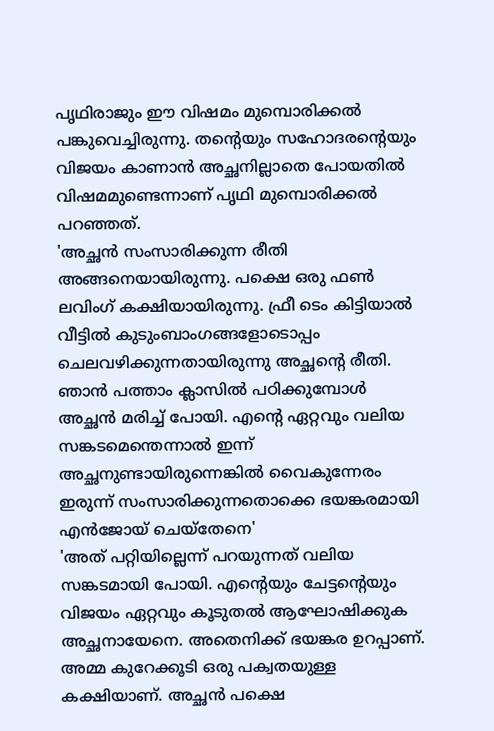പൃഥിരാജും ഈ വിഷമം മുമ്പൊരിക്കൽ പങ്കുവെച്ചിരുന്നു. തന്റെയും സഹോദരന്റെയും വിജയം കാണാൻ അച്ഛനില്ലാതെ പോയതിൽ വിഷമമുണ്ടെന്നാണ് പൃഥി മുമ്പൊരിക്കൽ പറഞ്ഞത്.
'അച്ഛൻ സംസാരിക്കുന്ന രീതി അങ്ങനെയായിരുന്നു. പക്ഷെ ഒരു ഫൺ ലവിംഗ് കക്ഷിയായിരുന്നു. ഫ്രീ ടെം കിട്ടിയാൽ വീട്ടിൽ കുടുംബാംഗങ്ങളോടൊപ്പം ചെലവഴിക്കുന്നതായിരുന്നു അച്ഛന്റെ രീതി. ഞാൻ പത്താം ക്ലാസിൽ പഠിക്കുമ്പോൾ അച്ഛൻ മരിച്ച് പോയി. എന്റെ ഏറ്റവും വലിയ സങ്കടമെന്തെന്നാൽ ഇന്ന് അച്ഛനുണ്ടായിരുന്നെങ്കിൽ വൈകുന്നേരം ഇരുന്ന് സംസാരിക്കുന്നതൊക്കെ ഭയങ്കരമായി എൻജോയ് ചെയ്തേനെ'
'അത് പറ്റിയില്ലെന്ന് പറയുന്നത് വലിയ സങ്കടമായി പോയി. എന്റെയും ചേട്ടന്റെയും വിജയം ഏറ്റവും കൂടുതൽ ആഘോഷിക്കുക അച്ഛനായേനെ. അതെനിക്ക് ഭയങ്കര ഉറപ്പാണ്. അമ്മ കുറേക്കൂടി ഒരു പക്വതയുള്ള കക്ഷിയാണ്. അച്ഛൻ പക്ഷെ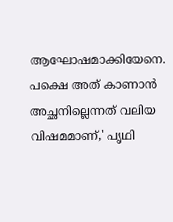ആഘോഷമാക്കിയേനെ. പക്ഷെ അത് കാണാൻ അച്ഛനില്ലെന്നത് വലിയ വിഷമമാണ്,' പൃഥി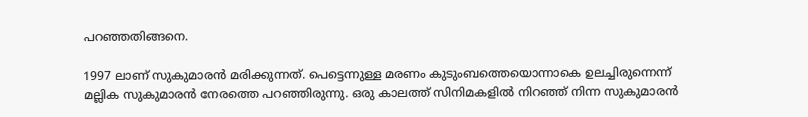പറഞ്ഞതിങ്ങനെ.

1997 ലാണ് സുകുമാരൻ മരിക്കുന്നത്. പെട്ടെന്നുള്ള മരണം കുടുംബത്തെയൊന്നാകെ ഉലച്ചിരുന്നെന്ന് മല്ലിക സുകുമാരൻ നേരത്തെ പറഞ്ഞിരുന്നു. ഒരു കാലത്ത് സിനിമകളിൽ നിറഞ്ഞ് നിന്ന സുകുമാരൻ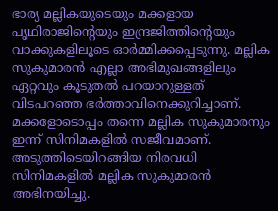ഭാര്യ മല്ലികയുടെയും മക്കളായ പൃഥിരാജിന്റെയും ഇന്ദ്രജിത്തിന്റെയും വാക്കുകളിലൂടെ ഓർമ്മിക്കപ്പെടുന്നു. മല്ലിക സുകുമാരൻ എല്ലാ അഭിമുഖങ്ങളിലും ഏറ്റവും കൂടുതൽ പറയാറുള്ളത് വിടപറഞ്ഞ ഭർത്താവിനെക്കുറിച്ചാണ്.
മക്കളോടൊപ്പം തന്നെ മല്ലിക സുകുമാരനും ഇന്ന് സിനിമകളിൽ സജീവമാണ്. അടുത്തിടെയിറങ്ങിയ നിരവധി സിനിമകളിൽ മല്ലിക സുകുമാരൻ അഭിനയിച്ചു.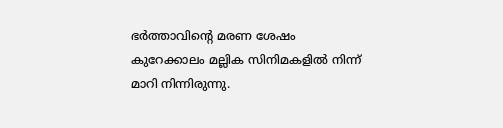ഭർത്താവിന്റെ മരണ ശേഷം കുറേക്കാലം മല്ലിക സിനിമകളിൽ നിന്ന് മാറി നിന്നിരുന്നു.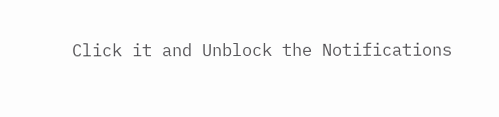Click it and Unblock the Notifications